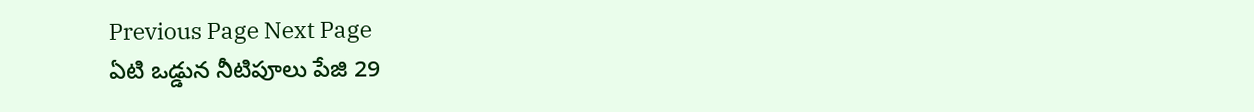Previous Page Next Page
ఏటి ఒడ్డున నీటిపూలు పేజి 29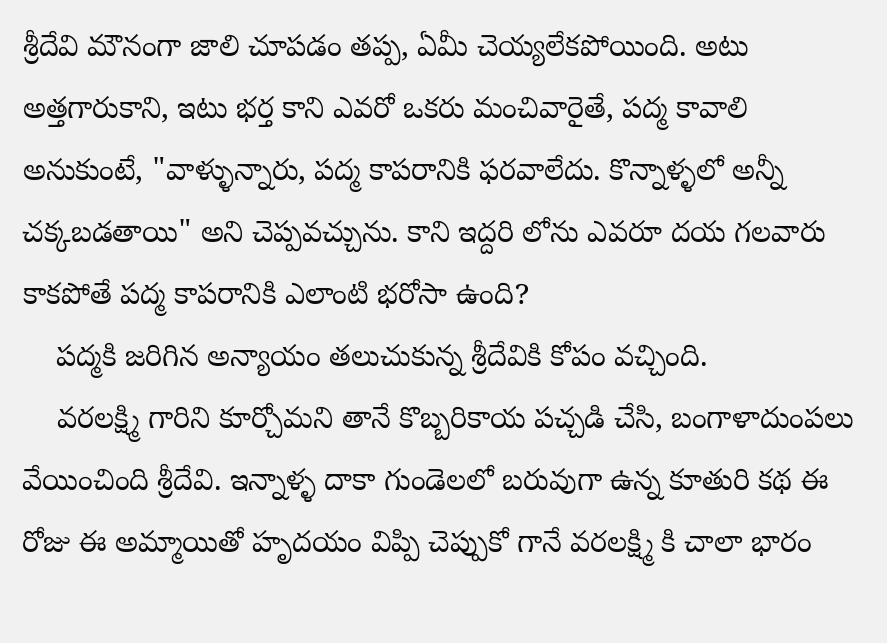శ్రీదేవి మౌనంగా జాలి చూపడం తప్ప, ఏమీ చెయ్యలేకపోయింది. అటు అత్తగారుకాని, ఇటు భర్త కాని ఎవరో ఒకరు మంచివారైతే, పద్మ కావాలి అనుకుంటే, "వాళ్ళున్నారు, పద్మ కాపరానికి ఫరవాలేదు. కొన్నాళ్ళలో అన్నీ చక్కబడతాయి" అని చెప్పవచ్చును. కాని ఇద్దరి లోను ఎవరూ దయ గలవారు కాకపోతే పద్మ కాపరానికి ఎలాంటి భరోసా ఉంది?
    పద్మకి జరిగిన అన్యాయం తలుచుకున్న శ్రీదేవికి కోపం వచ్చింది.
    వరలక్ష్మి గారిని కూర్చోమని తానే కొబ్బరికాయ పచ్చడి చేసి, బంగాళాదుంపలు వేయించింది శ్రీదేవి. ఇన్నాళ్ళ దాకా గుండెలలో బరువుగా ఉన్న కూతురి కథ ఈ రోజు ఈ అమ్మాయితో హృదయం విప్పి చెప్పుకో గానే వరలక్ష్మి కి చాలా భారం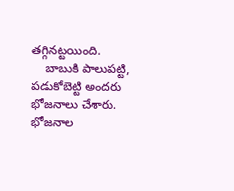తగ్గినట్టయింది.
    బాబుకి పాలుపట్టి, పడుకోబెట్టి అందరు భోజనాలు చేశారు. భోజనాల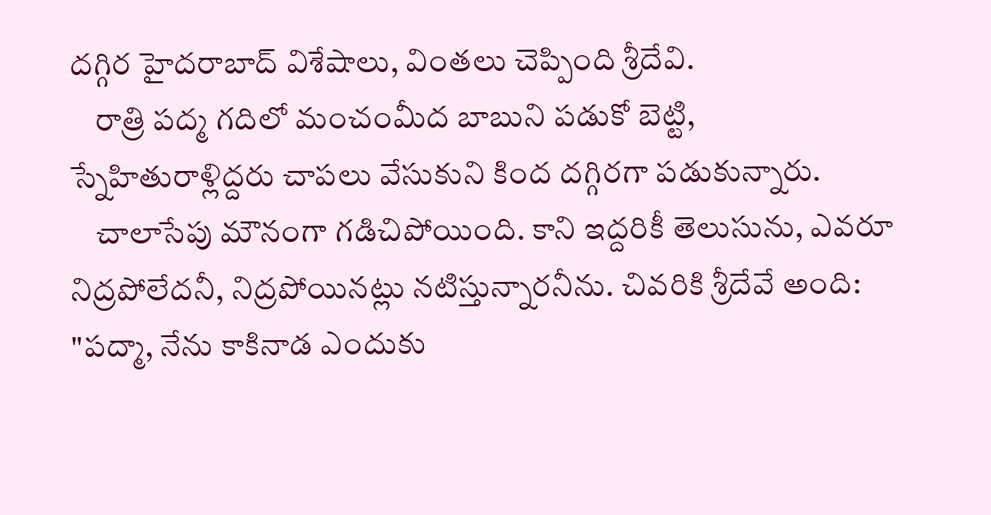దగ్గిర హైదరాబాద్ విశేషాలు, వింతలు చెప్పింది శ్రీదేవి.
    రాత్రి పద్మ గదిలో మంచంమీద బాబుని పడుకో బెట్టి, స్నేహితురాళ్లిద్దరు చాపలు వేసుకుని కింద దగ్గిరగా పడుకున్నారు.
    చాలాసేపు మౌనంగా గడిచిపోయింది. కాని ఇద్దరికీ తెలుసును, ఎవరూ నిద్రపోలేదనీ, నిద్రపోయినట్లు నటిస్తున్నారనీను. చివరికి శ్రీదేవే అంది: "పద్మా, నేను కాకినాడ ఎందుకు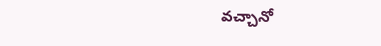వచ్చానో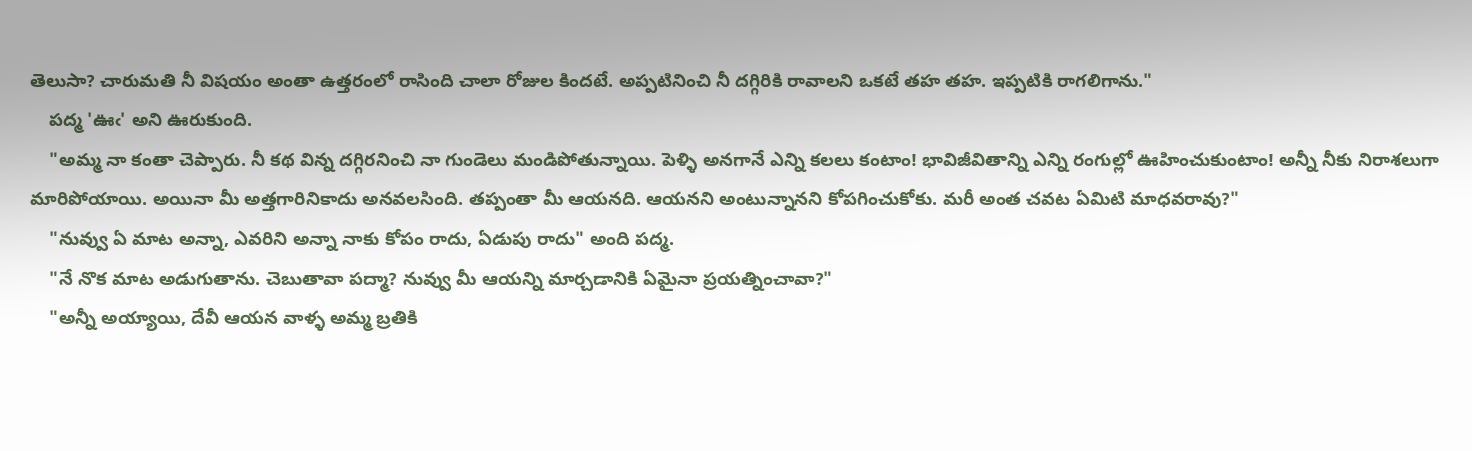తెలుసా? చారుమతి నీ విషయం అంతా ఉత్తరంలో రాసింది చాలా రోజుల కిందటే. అప్పటినించి నీ దగ్గిరికి రావాలని ఒకటే తహ తహ. ఇప్పటికి రాగలిగాను."
    పద్మ 'ఊఁ' అని ఊరుకుంది.
    "అమ్మ నా కంతా చెప్పారు. నీ కథ విన్న దగ్గిరనించి నా గుండెలు మండిపోతున్నాయి. పెళ్ళి అనగానే ఎన్ని కలలు కంటాం! భావిజీవితాన్ని ఎన్ని రంగుల్లో ఊహించుకుంటాం! అన్నీ నీకు నిరాశలుగా మారిపోయాయి. అయినా మీ అత్తగారినికాదు అనవలసింది. తప్పంతా మీ ఆయనది. ఆయనని అంటున్నానని కోపగించుకోకు. మరీ అంత చవట ఏమిటి మాధవరావు?"
    "నువ్వు ఏ మాట అన్నా, ఎవరిని అన్నా నాకు కోపం రాదు, ఏడుపు రాదు" అంది పద్మ.
    "నే నొక మాట అడుగుతాను. చెబుతావా పద్మా? నువ్వు మీ ఆయన్ని మార్చడానికి ఏమైనా ప్రయత్నించావా?"
    "అన్నీ అయ్యాయి, దేవీ ఆయన వాళ్ళ అమ్మ బ్రతికి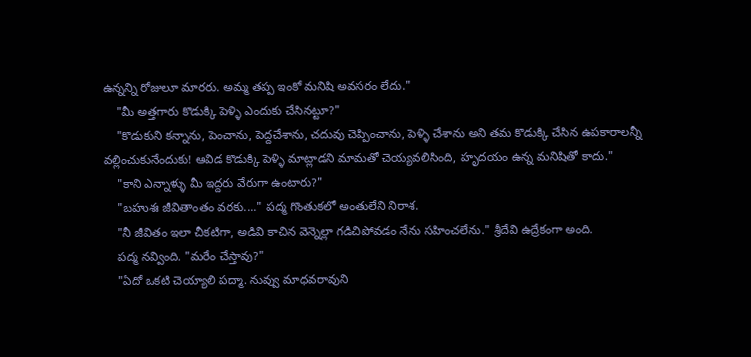ఉన్నన్ని రోజులూ మారరు. అమ్మ తప్ప ఇంకో మనిషి అవసరం లేదు."
    "మీ అత్తగారు కొడుక్కి పెళ్ళి ఎందుకు చేసినట్టూ?"
    "కొడుకుని కన్నాను, పెంచాను, పెద్దచేశాను, చదువు చెప్పించాను, పెళ్ళి చేశాను అని తమ కొడుక్కి చేసిన ఉపకారాలన్నీ వల్లించుకునేందుకు! ఆవిడ కొడుక్కి పెళ్ళి మాట్లాడని మామతో చెయ్యవలిసింది, హృదయం ఉన్న మనిషితో కాదు."
    "కాని ఎన్నాళ్ళు మీ ఇద్దరు వేరుగా ఉంటారు?"
    "బహుశః జీవితాంతం వరకు...." పద్మ గొంతుకలో అంతులేని నిరాశ.
    "నీ జీవితం ఇలా చీకటిగా, అడివి కాచిన వెన్నెల్లా గడిచిపోవడం నేను సహించలేను." శ్రీదేవి ఉద్రేకంగా అంది.
    పద్మ నవ్వింది. "మరేం చేస్తావు?"
    "ఏదో ఒకటి చెయ్యాలి పద్మా. నువ్వు మాధవరావుని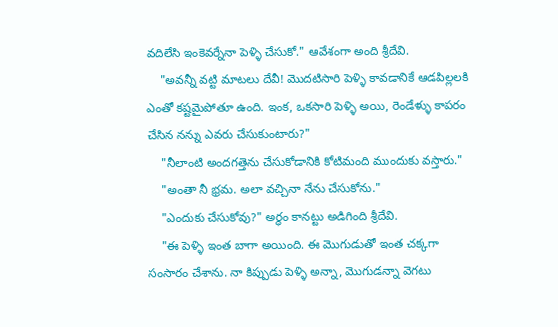వదిలేసి ఇంకెవర్నేనా పెళ్ళి చేసుకో." ఆవేశంగా అంది శ్రీదేవి.
    "అవన్నీ వట్టి మాటలు దేవీ! మొదటిసారి పెళ్ళి కావడానికే ఆడపిల్లలకి ఎంతో కష్టమైపోతూ ఉంది. ఇంక, ఒకసారి పెళ్ళి అయి, రెండేళ్ళు కాపరం చేసిన నన్ను ఎవరు చేసుకుంటారు?"
    "నీలాంటి అందగత్తెను చేసుకోడానికి కోటిమంది ముందుకు వస్తారు."
    "అంతా నీ భ్రమ. అలా వచ్చినా నేను చేసుకోను."
    "ఎందుకు చేసుకోవు?" అర్ధం కానట్టు అడిగింది శ్రీదేవి.
    "ఈ పెళ్ళి ఇంత బాగా అయింది. ఈ మొగుడుతో ఇంత చక్కగా సంసారం చేశాను. నా కిప్పుడు పెళ్ళి అన్నా, మొగుడన్నా వెగటు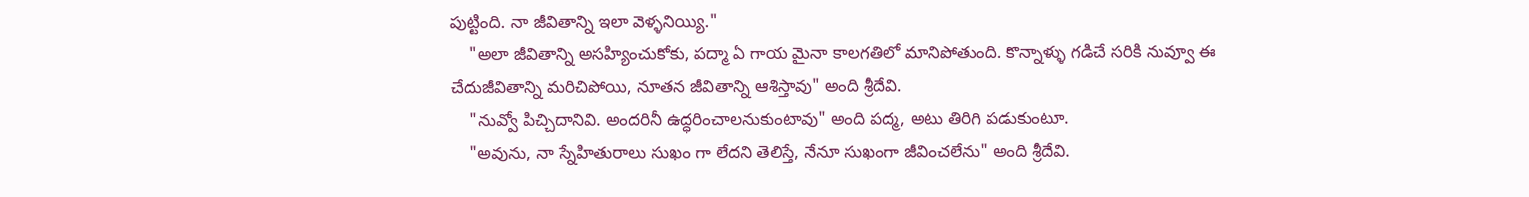పుట్టింది. నా జీవితాన్ని ఇలా వెళ్ళనియ్యి."
    "అలా జీవితాన్ని అసహ్యించుకోకు, పద్మా ఏ గాయ మైనా కాలగతిలో మానిపోతుంది. కొన్నాళ్ళు గడిచే సరికి నువ్వూ ఈ చేదుజీవితాన్ని మరిచిపోయి, నూతన జీవితాన్ని ఆశిస్తావు" అంది శ్రీదేవి.
    "నువ్వో పిచ్చిదానివి. అందరినీ ఉద్ధరించాలనుకుంటావు" అంది పద్మ, అటు తిరిగి పడుకుంటూ.
    "అవును, నా స్నేహితురాలు సుఖం గా లేదని తెలిస్తే, నేనూ సుఖంగా జీవించలేను" అంది శ్రీదేవి.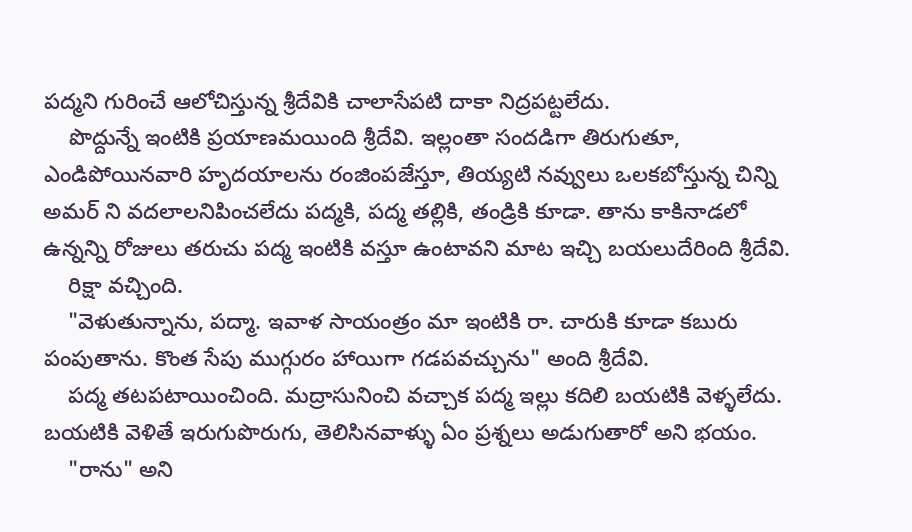పద్మని గురించే ఆలోచిస్తున్న శ్రీదేవికి చాలాసేపటి దాకా నిద్రపట్టలేదు.
    పొద్దున్నే ఇంటికి ప్రయాణమయింది శ్రీదేవి. ఇల్లంతా సందడిగా తిరుగుతూ, ఎండిపోయినవారి హృదయాలను రంజింపజేస్తూ, తియ్యటి నవ్వులు ఒలకబోస్తున్న చిన్ని అమర్ ని వదలాలనిపించలేదు పద్మకి, పద్మ తల్లికి, తండ్రికి కూడా. తాను కాకినాడలో ఉన్నన్ని రోజులు తరుచు పద్మ ఇంటికి వస్తూ ఉంటావని మాట ఇచ్చి బయలుదేరింది శ్రీదేవి.
    రిక్షా వచ్చింది.
    "వెళుతున్నాను, పద్మా. ఇవాళ సాయంత్రం మా ఇంటికి రా. చారుకి కూడా కబురు పంపుతాను. కొంత సేపు ముగ్గురం హాయిగా గడపవచ్చును" అంది శ్రీదేవి.
    పద్మ తటపటాయించింది. మద్రాసునించి వచ్చాక పద్మ ఇల్లు కదిలి బయటికి వెళ్ళలేదు. బయటికి వెళితే ఇరుగుపొరుగు, తెలిసినవాళ్ళు ఏం ప్రశ్నలు అడుగుతారో అని భయం.
    "రాను" అని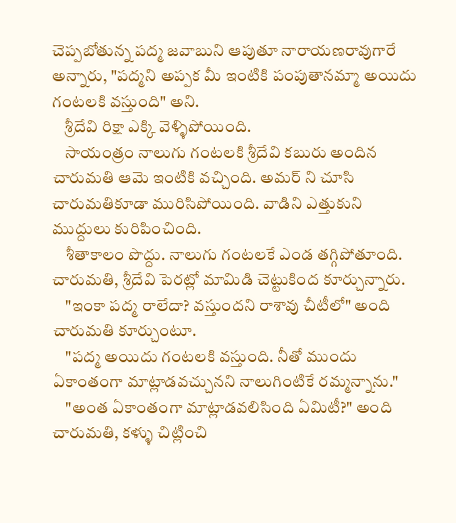చెప్పబోతున్న పద్మ జవాబుని ఆపుతూ నారాయణరావుగారే అన్నారు, "పద్మని అప్పక మీ ఇంటికి పంపుతానమ్మా అయిదు గంటలకి వస్తుంది" అని.
    శ్రీదేవి రిక్షా ఎక్కి వెళ్ళిపోయింది.
    సాయంత్రం నాలుగు గంటలకి శ్రీదేవి కబురు అందిన చారుమతి ఆమె ఇంటికి వచ్చింది. అమర్ ని చూసి చారుమతికూడా మురిసిపోయింది. వాడిని ఎత్తుకుని ముద్దులు కురిపించింది.
    శీతాకాలం పొద్దు. నాలుగు గంటలకే ఎండ తగ్గిపోతూంది. చారుమతి, శ్రీదేవి పెరట్లో మామిడి చెట్టుకింద కూర్చున్నారు.
    "ఇంకా పద్మ రాలేదా? వస్తుందని రాశావు చీటీలో" అంది చారుమతి కూర్చుంటూ.
    "పద్మ అయిదు గంటలకి వస్తుంది. నీతో ముందు ఏకాంతంగా మాట్లాడవచ్చునని నాలుగింటికే రమ్మన్నాను."
    "అంత ఏకాంతంగా మాట్లాడవలిసింది ఏమిటీ?" అంది చారుమతి, కళ్ళు చిట్లించి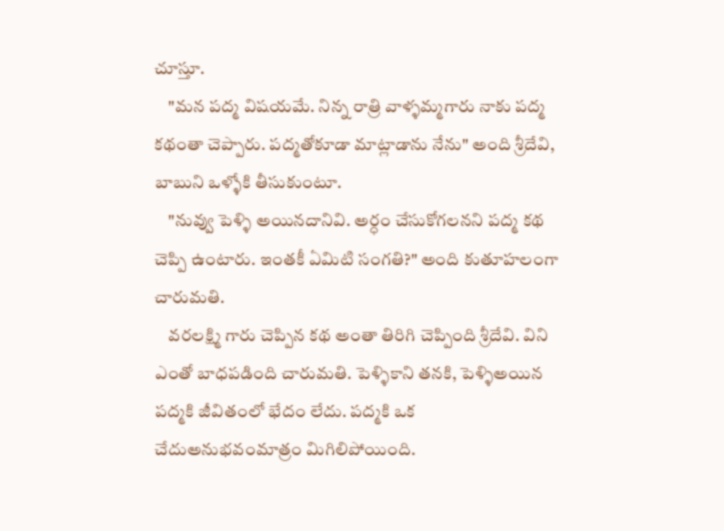చూస్తూ.
    "మన పద్మ విషయమే. నిన్న రాత్రి వాళ్ళమ్మగారు నాకు పద్మ కథంతా చెప్పారు. పద్మతోకూడా మాట్లాడాను నేను" అంది శ్రీదేవి, బాబుని ఒళ్ళోకి తీసుకుంటూ.
    "నువ్వు పెళ్ళి అయినదానివి. అర్ధం చేసుకోగలనని పద్మ కథ చెప్పి ఉంటారు. ఇంతకీ ఏమిటి సంగతి?" అంది కుతూహలంగా చారుమతి.
    వరలక్ష్మి గారు చెప్పిన కథ అంతా తిరిగి చెప్పింది శ్రీదేవి. విని ఎంతో బాధపడింది చారుమతి. పెళ్ళికాని తనకి, పెళ్ళిఅయిన పద్మకి జీవితంలో భేదం లేదు. పద్మకి ఒక చేదుఅనుభవంమాత్రం మిగిలిపోయింది.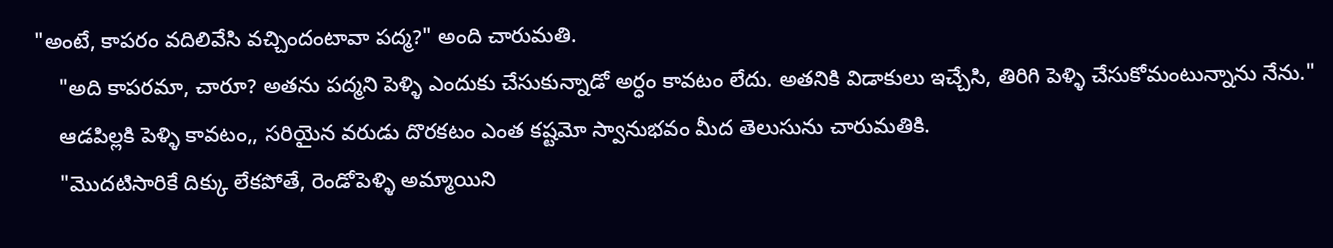"అంటే, కాపరం వదిలివేసి వచ్చిందంటావా పద్మ?" అంది చారుమతి.
    "అది కాపరమా, చారూ? అతను పద్మని పెళ్ళి ఎందుకు చేసుకున్నాడో అర్ధం కావటం లేదు. అతనికి విడాకులు ఇచ్చేసి, తిరిగి పెళ్ళి చేసుకోమంటున్నాను నేను."
    ఆడపిల్లకి పెళ్ళి కావటం,, సరియైన వరుడు దొరకటం ఎంత కష్టమో స్వానుభవం మీద తెలుసును చారుమతికి.
    "మొదటిసారికే దిక్కు లేకపోతే, రెండోపెళ్ళి అమ్మాయిని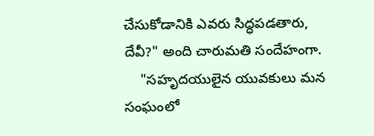చేసుకోడానికి ఎవరు సిద్ధపడతారు, దేవీ?" అంది చారుమతి సందేహంగా.
    "సహృదయులైన యువకులు మన సంఘంలో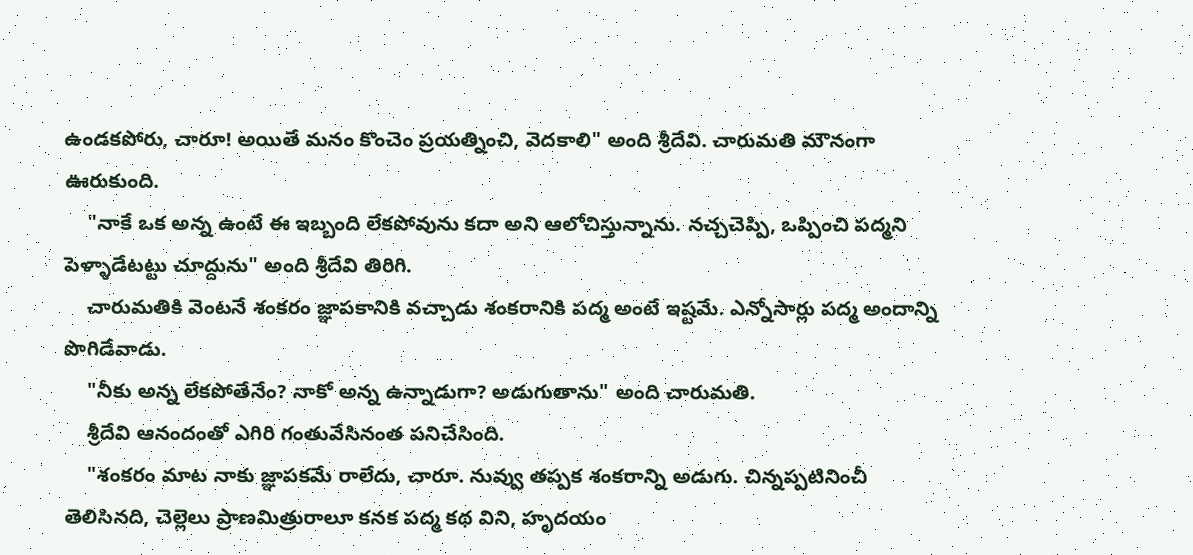ఉండకపోరు, చారూ! అయితే మనం కొంచెం ప్రయత్నించి, వెదకాలి" అంది శ్రీదేవి. చారుమతి మౌనంగా ఊరుకుంది.
    "నాకే ఒక అన్న ఉంటే ఈ ఇబ్బంది లేకపోవును కదా అని ఆలోచిస్తున్నాను. నచ్చచెప్పి, ఒప్పించి పద్మని పెళ్ళాడేటట్టు చూద్దును" అంది శ్రీదేవి తిరిగి.
    చారుమతికి వెంటనే శంకరం జ్ఞాపకానికి వచ్చాడు శంకరానికి పద్మ అంటే ఇష్టమే. ఎన్నోసార్లు పద్మ అందాన్ని పొగిడేవాడు.
    "నీకు అన్న లేకపోతేనేం? నాకో అన్న ఉన్నాడుగా? అడుగుతాను" అంది చారుమతి.
    శ్రీదేవి ఆనందంతో ఎగిరి గంతువేసినంత పనిచేసింది.
    "శంకరం మాట నాకు జ్ఞాపకమే రాలేదు, చారూ. నువ్వు తప్పక శంకరాన్ని అడుగు. చిన్నప్పటినించీ తెలిసినది, చెల్లెలు ప్రాణమిత్రురాలూ కనక పద్మ కథ విని, హృదయం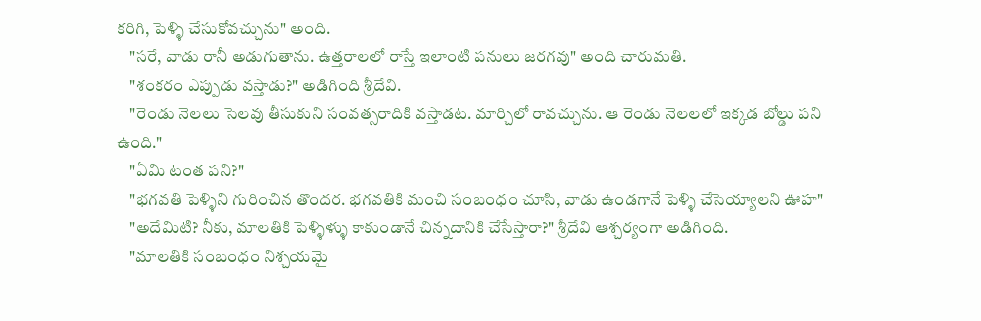కరిగి, పెళ్ళి చేసుకోవచ్చును" అంది.
    "సరే, వాడు రానీ అడుగుతాను. ఉత్తరాలలో రాస్తే ఇలాంటి పనులు జరగవు" అంది చారుమతి.
    "శంకరం ఎప్పుడు వస్తాడు?" అడిగింది శ్రీదేవి.
    "రెండు నెలలు సెలవు తీసుకుని సంవత్సరాదికి వస్తాడట. మార్చిలో రావచ్చును. ఆ రెండు నెలలలో ఇక్కడ బోల్డు పని ఉంది."
    "ఏమి టంత పని?"
    "భగవతి పెళ్ళిని గురించిన తొందర. భగవతికి మంచి సంబంధం చూసి, వాడు ఉండగానే పెళ్ళి చేసెయ్యాలని ఊహ"
    "అదేమిటి? నీకు, మాలతికి పెళ్ళిళ్ళు కాకుండానే చిన్నదానికి చేసేస్తారా?" శ్రీదేవి ఆశ్చర్యంగా అడిగింది.
    "మాలతికి సంబంధం నిశ్చయమై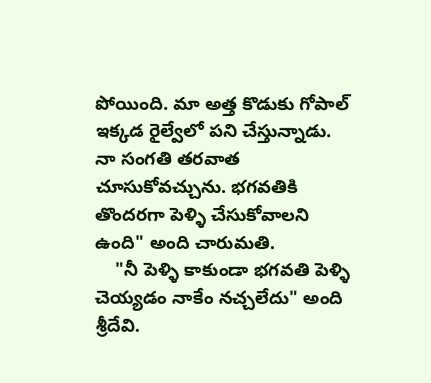పోయింది. మా అత్త కొడుకు గోపాల్ ఇక్కడ రైల్వేలో పని చేస్తున్నాడు. నా సంగతి తరవాత చూసుకోవచ్చును. భగవతికి తొందరగా పెళ్ళి చేసుకోవాలని ఉంది" అంది చారుమతి.
    "నీ పెళ్ళి కాకుండా భగవతి పెళ్ళి చెయ్యడం నాకేం నచ్చలేదు" అంది శ్రీదేవి.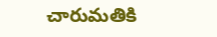చారుమతికి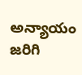అన్యాయం జరిగి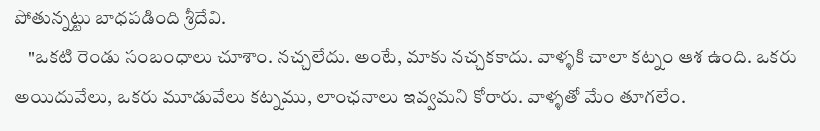పోతున్నట్టు బాధపడింది శ్రీదేవి.
    "ఒకటి రెండు సంబంధాలు చూశాం. నచ్చలేదు. అంటే, మాకు నచ్చకకాదు. వాళ్ళకి చాలా కట్నం ఆశ ఉంది. ఒకరు అయిదువేలు, ఒకరు మూడువేలు కట్నము, లాంఛనాలు ఇవ్వమని కోరారు. వాళ్ళతో మేం తూగలేం.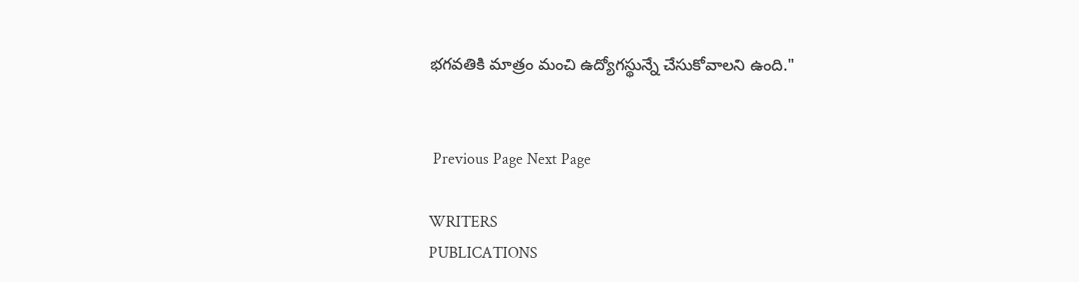భగవతికి మాత్రం మంచి ఉద్యోగస్థున్నే చేసుకోవాలని ఉంది."


 Previous Page Next Page

WRITERS
PUBLICATIONS